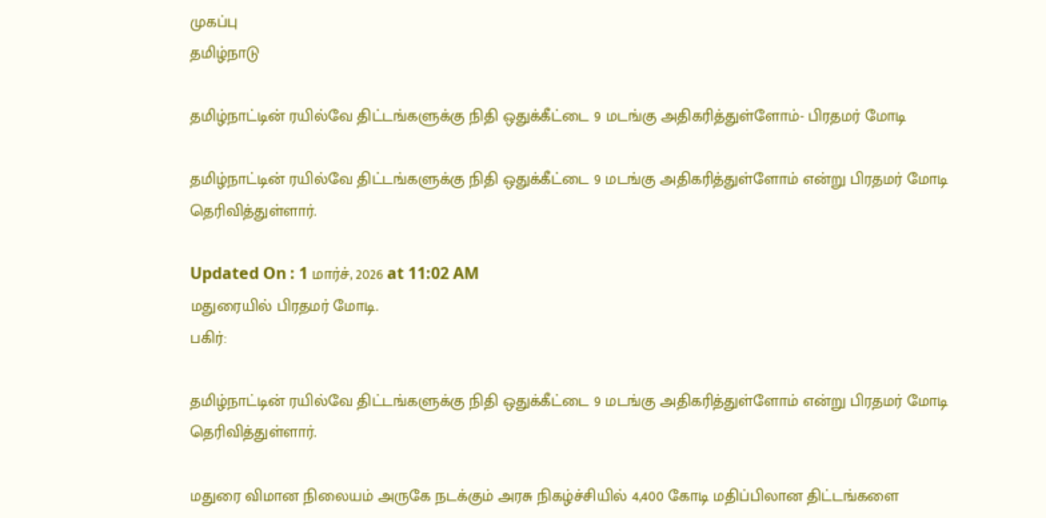முகப்பு
தமிழ்நாடு

தமிழ்நாட்டின் ரயில்வே திட்டங்களுக்கு நிதி ஒதுக்கீட்டை 9 மடங்கு அதிகரித்துள்ளோம்- பிரதமர் மோடி

தமிழ்நாட்டின் ரயில்வே திட்டங்களுக்கு நிதி ஒதுக்கீட்டை 9 மடங்கு அதிகரித்துள்ளோம் என்று பிரதமர் மோடி தெரிவித்துள்ளார்.

Updated On : 1 மார்ச், 2026 at 11:02 AM
மதுரையில் பிரதமர் மோடி.
பகிர்:

தமிழ்நாட்டின் ரயில்வே திட்டங்களுக்கு நிதி ஒதுக்கீட்டை 9 மடங்கு அதிகரித்துள்ளோம் என்று பிரதமர் மோடி தெரிவித்துள்ளார்.

மதுரை விமான நிலையம் அருகே நடக்கும் அரசு நிகழ்ச்சியில் 4,400 கோடி மதிப்பிலான திட்டங்களை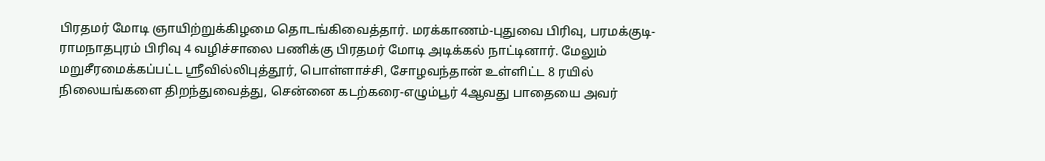பிரதமர் மோடி ஞாயிற்றுக்கிழமை தொடங்கிவைத்தார். மரக்காணம்-புதுவை பிரிவு, பரமக்குடி-ராமநாதபுரம் பிரிவு 4 வழிச்சாலை பணிக்கு பிரதமர் மோடி அடிக்கல் நாட்டினார். மேலும் மறுசீரமைக்கப்பட்ட ஸ்ரீவில்லிபுத்தூர், பொள்ளாச்சி, சோழவந்தான் உள்ளிட்ட 8 ரயில் நிலையங்களை திறந்துவைத்து, சென்னை கடற்கரை-எழும்பூர் 4ஆவது பாதையை அவர்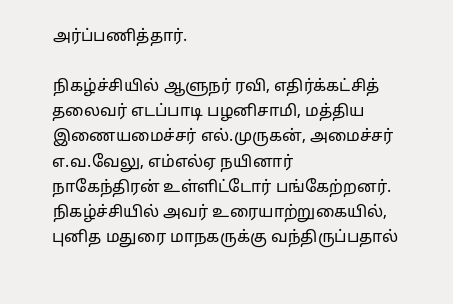அர்ப்பணித்தார்.

நிகழ்ச்சியில் ஆளுநர் ரவி, எதிர்க்கட்சித் தலைவர் எடப்பாடி பழனிசாமி, மத்திய இணையமைச்சர் எல்.முருகன், அமைச்சர் எ.வ.வேலு, எம்எல்ஏ நயினார் நாகேந்திரன் உள்ளிட்டோர் பங்கேற்றனர். நிகழ்ச்சியில் அவர் உரையாற்றுகையில், புனித மதுரை மாநகருக்கு வந்திருப்பதால்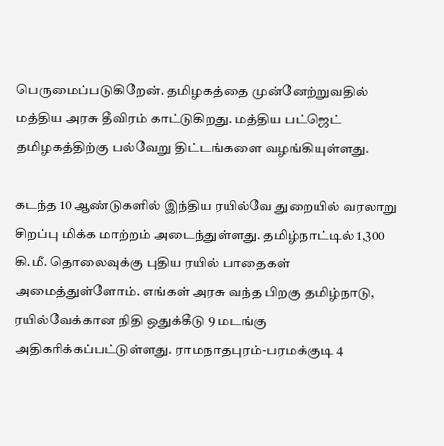பெருமைப்படுகிறேன். தமிழகத்தை முன்னேற்றுவதில் மத்திய அரசு தீவிரம் காட்டுகிறது. மத்திய பட்ஜெட் தமிழகத்திற்கு பல்வேறு திட்டங்களை வழங்கியுள்ளது.

கடந்த 10 ஆண்டுகளில் இந்திய ரயில்வே துறையில் வரலாறு சிறப்பு மிக்க மாற்றம் அடைந்துள்ளது. தமிழ்நாட்டில் 1,300 கி.மீ. தொலைவுக்கு புதிய ரயில் பாதைகள் அமைத்துள்ளோம். எங்கள் அரசு வந்த பிறகு தமிழ்நாடு, ரயில்வேக்கான நிதி ஒதுக்கீடு 9 மடங்கு அதிகரிக்கப்பட்டுள்ளது. ராமநாதபுரம்-பரமக்குடி 4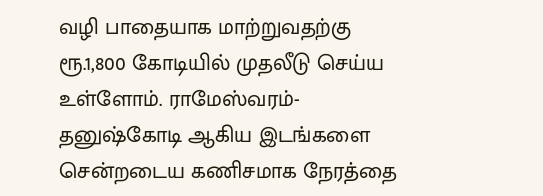வழி பாதையாக மாற்றுவதற்கு ரூ.1,800 கோடியில் முதலீடு செய்ய உள்ளோம். ராமேஸ்வரம்-தனுஷ்கோடி ஆகிய இடங்களை சென்றடைய கணிசமாக நேரத்தை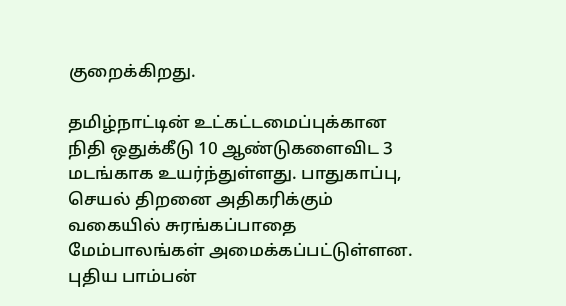குறைக்கிறது.

தமிழ்நாட்டின் உட்கட்டமைப்புக்கான நிதி ஒதுக்கீடு 10 ஆண்டுகளைவிட 3 மடங்காக உயர்ந்துள்ளது. பாதுகாப்பு, செயல் திறனை அதிகரிக்கும் வகையில் சுரங்கப்பாதை மேம்பாலங்கள் அமைக்கப்பட்டுள்ளன. புதிய பாம்பன்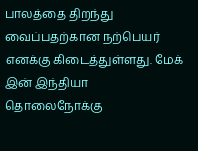பாலத்தை திறந்து வைப்பதற்கான நற்பெயர் எனக்கு கிடைத்துள்ளது. மேக் இன் இந்தியா தொலைநோக்கு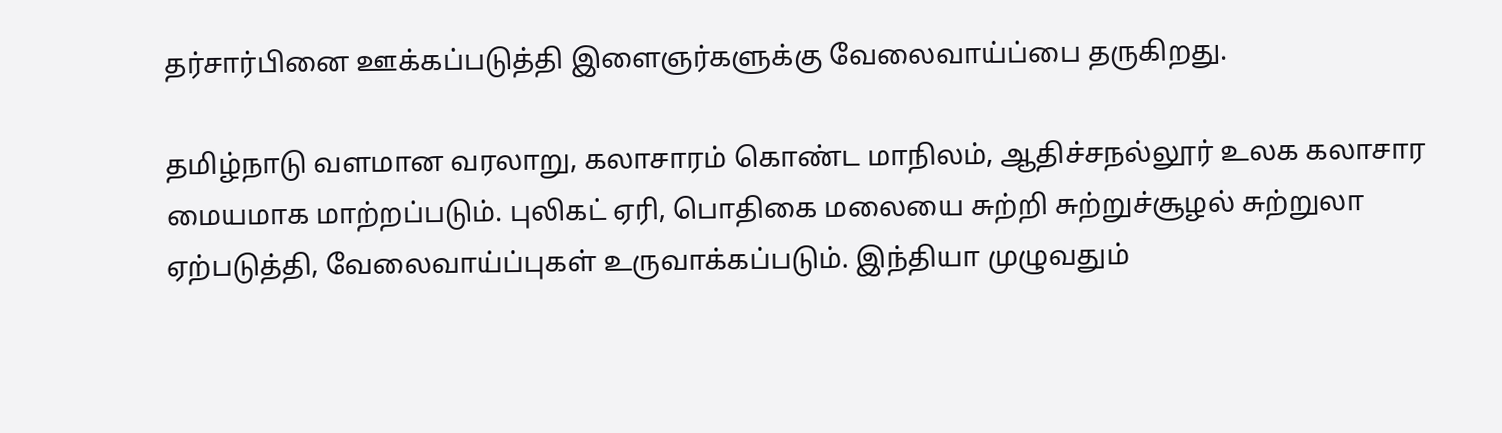தர்சார்பினை ஊக்கப்படுத்தி இளைஞர்களுக்கு வேலைவாய்ப்பை தருகிறது.

தமிழ்நாடு வளமான வரலாறு, கலாசாரம் கொண்ட மாநிலம், ஆதிச்சநல்லூர் உலக கலாசார மையமாக மாற்றப்படும். புலிகட் ஏரி, பொதிகை மலையை சுற்றி சுற்றுச்சூழல் சுற்றுலா ஏற்படுத்தி, வேலைவாய்ப்புகள் உருவாக்கப்படும். இந்தியா முழுவதும்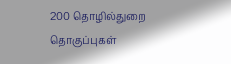200 தொழில்துறை தொகுப்புகள்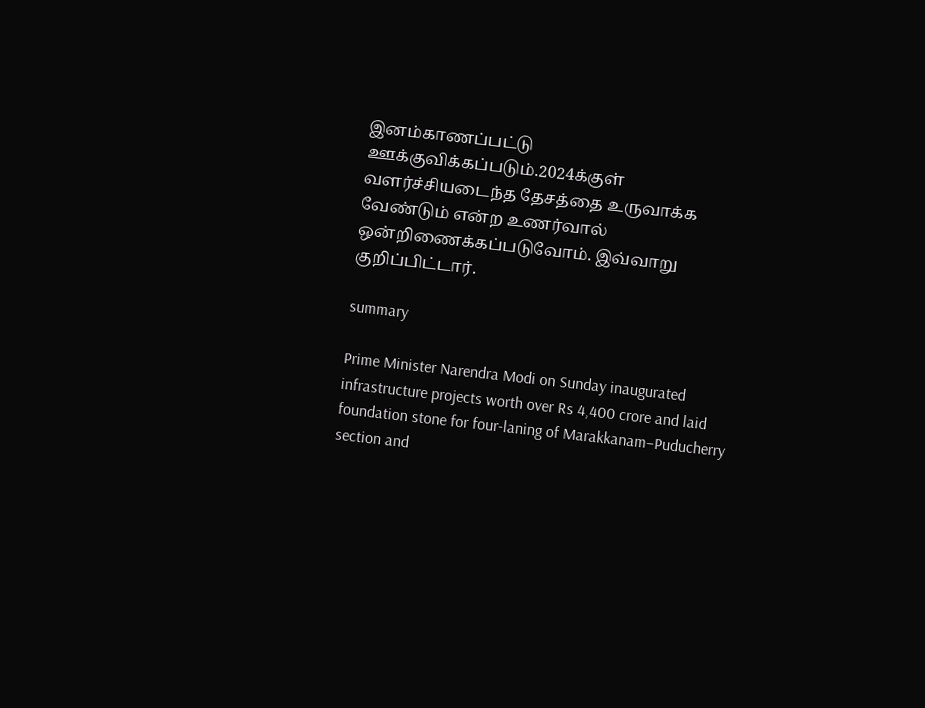இனம்காணப்பட்டு ஊக்குவிக்கப்படும்.2024க்குள் வளர்ச்சியடைந்த தேசத்தை உருவாக்க வேண்டும் என்ற உணர்வால் ஒன்றிணைக்கப்படுவோம். இவ்வாறு குறிப்பிட்டார்.

summary

Prime Minister Narendra Modi on Sunday inaugurated infrastructure projects worth over Rs 4,400 crore and laid foundation stone for four-laning of Marakkanam–Puducherry section and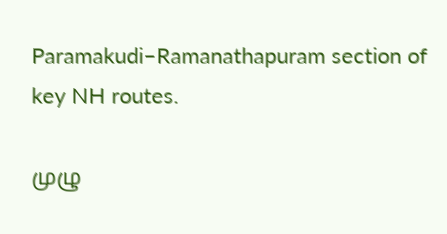Paramakudi–Ramanathapuram section of key NH routes.

முழு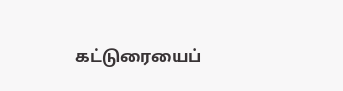கட்டுரையைப்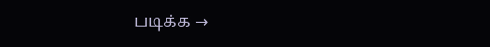படிக்க →